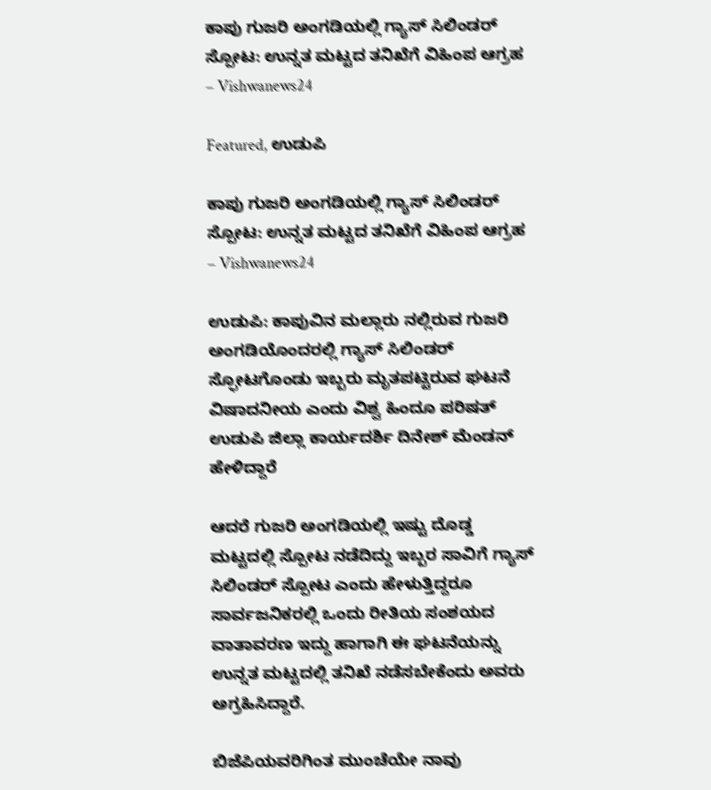ಕಾಪು ಗುಜರಿ ಅಂಗಡಿಯಲ್ಲಿ ಗ್ಯಾಸ್ ಸಿಲಿಂಡರ್ ಸ್ಪೋಟ: ಉನ್ನತ ಮಟ್ಟದ ತನಿಖೆಗೆ ವಿಹಿಂಪ ಆಗ್ರಹ – Vishwanews24

Featured, ಉಡುಪಿ

ಕಾಪು ಗುಜರಿ ಅಂಗಡಿಯಲ್ಲಿ ಗ್ಯಾಸ್ ಸಿಲಿಂಡರ್ ಸ್ಪೋಟ: ಉನ್ನತ ಮಟ್ಟದ ತನಿಖೆಗೆ ವಿಹಿಂಪ ಆಗ್ರಹ – Vishwanews24

ಉಡುಪಿ: ಕಾಪುವಿನ ಮಲ್ಲಾರು ನಲ್ಲಿರುವ ಗುಜರಿ ಅಂಗಡಿಯೊಂದರಲ್ಲಿ ಗ್ಯಾಸ್ ಸಿಲಿಂಡರ್ ಸ್ಫೋಟಗೊಂಡು ಇಬ್ಬರು ಮೃತಪಟ್ಟಿರುವ ಘಟನೆ ವಿಷಾದನೀಯ ಎಂದು ವಿಶ್ವ ಹಿಂದೂ ಪರಿಷತ್ ಉಡುಪಿ ಜಿಲ್ಲಾ ಕಾರ್ಯದರ್ಶಿ ದಿನೇಶ್ ಮೆಂಡನ್ ಹೇಳಿದ್ದಾರೆ

ಆದರೆ ಗುಜರಿ ಅಂಗಡಿಯಲ್ಲಿ ಇಷ್ಟು ದೊಡ್ಡ ಮಟ್ಟದಲ್ಲಿ ಸ್ಪೋಟ ನಡೆದಿದ್ದು ಇಬ್ಬರ ಸಾವಿಗೆ ಗ್ಯಾಸ್ ಸಿಲಿಂಡರ್ ಸ್ಪೋಟ ಎಂದು ಹೇಳುತ್ತಿದ್ದರೂ ಸಾರ್ವಜನಿಕರಲ್ಲಿ ಒಂದು ರೀತಿಯ ಸಂಶಯದ ವಾತಾವರಣ ಇದ್ದು ಹಾಗಾಗಿ ಈ ಘಟನೆಯನ್ನು ಉನ್ನತ ಮಟ್ಟದಲ್ಲಿ ತನಿಖೆ ನಡೆಸಬೇಕೆಂದು ಅವರು ಅಗ್ರಹಿಸಿದ್ದಾರೆ.

ಬಿಜೆಪಿಯವರಿಗಿಂತ ಮುಂಚೆಯೇ ನಾವು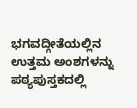ಭಗವದ್ಗೀತೆಯಲ್ಲಿನ ಉತ್ತಮ ಅಂಶಗಳನ್ನು ಪಠ್ಯಪುಸ್ತಕದಲ್ಲಿ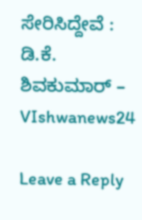ಸೇರಿಸಿದ್ದೇವೆ : ಡಿ.ಕೆ. ಶಿವಕುಮಾರ್ – VIshwanews24

Leave a Reply